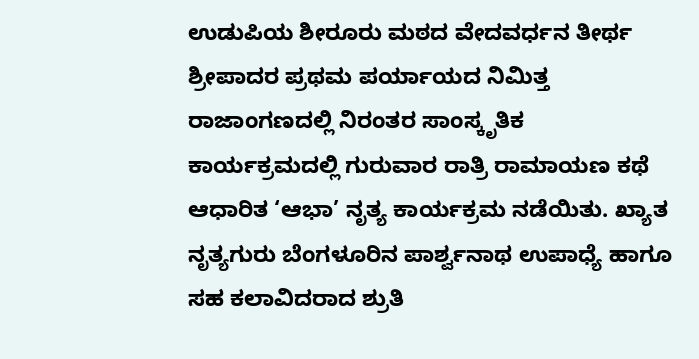ಉಡುಪಿಯ ಶೀರೂರು ಮಠದ ವೇದವರ್ಧನ ತೀರ್ಥ ಶ್ರೀಪಾದರ ಪ್ರಥಮ ಪರ್ಯಾಯದ ನಿಮಿತ್ತ ರಾಜಾಂಗಣದಲ್ಲಿ ನಿರಂತರ ಸಾಂಸ್ಕೃತಿಕ ಕಾರ್ಯಕ್ರಮದಲ್ಲಿ ಗುರುವಾರ ರಾತ್ರಿ ರಾಮಾಯಣ ಕಥೆ ಆಧಾರಿತ ‘ಆಭಾ’ ನೃತ್ಯ ಕಾರ್ಯಕ್ರಮ ನಡೆಯಿತು. ಖ್ಯಾತ ನೃತ್ಯಗುರು ಬೆಂಗಳೂರಿನ ಪಾರ್ಶ್ವನಾಥ ಉಪಾಧ್ಯೆ ಹಾಗೂ ಸಹ ಕಲಾವಿದರಾದ ಶ್ರುತಿ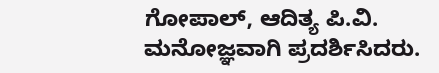ಗೋಪಾಲ್, ಆದಿತ್ಯ ಪಿ.ವಿ. ಮನೋಜ್ಞವಾಗಿ ಪ್ರದರ್ಶಿಸಿದರು.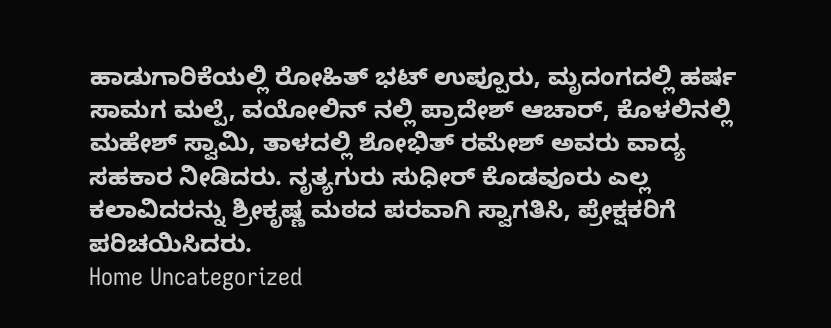ಹಾಡುಗಾರಿಕೆಯಲ್ಲಿ ರೋಹಿತ್ ಭಟ್ ಉಪ್ಪೂರು, ಮೃದಂಗದಲ್ಲಿ ಹರ್ಷ ಸಾಮಗ ಮಲ್ಪೆ, ವಯೋಲಿನ್ ನಲ್ಲಿ ಪ್ರಾದೇಶ್ ಆಚಾರ್, ಕೊಳಲಿನಲ್ಲಿ ಮಹೇಶ್ ಸ್ವಾಮಿ, ತಾಳದಲ್ಲಿ ಶೋಭಿತ್ ರಮೇಶ್ ಅವರು ವಾದ್ಯ ಸಹಕಾರ ನೀಡಿದರು. ನೃತ್ಯಗುರು ಸುಧೀರ್ ಕೊಡವೂರು ಎಲ್ಲ ಕಲಾವಿದರನ್ನು ಶ್ರೀಕೃಷ್ಣ ಮಠದ ಪರವಾಗಿ ಸ್ವಾಗತಿಸಿ, ಪ್ರೇಕ್ಷಕರಿಗೆ ಪರಿಚಯಿಸಿದರು.
Home Uncategorized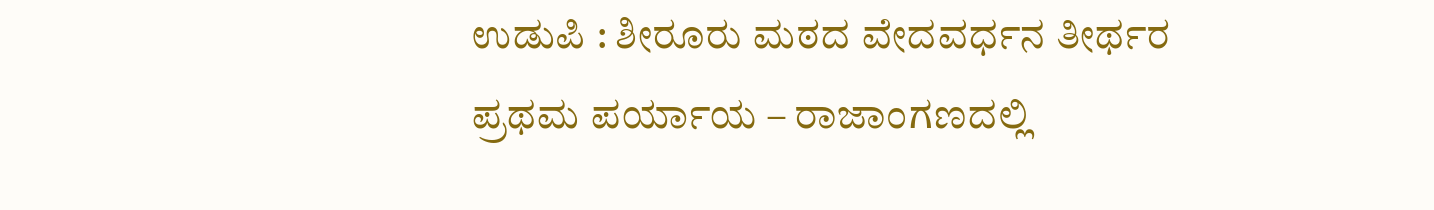ಉಡುಪಿ : ಶೀರೂರು ಮಠದ ವೇದವರ್ಧನ ತೀರ್ಥರ ಪ್ರಥಮ ಪರ್ಯಾಯ – ರಾಜಾಂಗಣದಲ್ಲಿ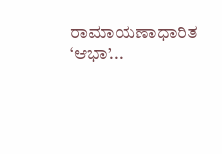ರಾಮಾಯಣಾಧಾರಿತ ‘ಆಭಾ’...